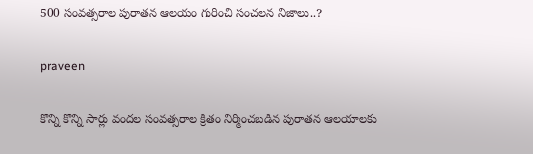500 సంవత్సరాల పురాతన ఆలయం గురించి సంచలన నిజాలు..?

praveen

కొన్ని కొన్ని సార్లు వందల సంవత్సరాల క్రితం నిర్మించబడిన పురాతన ఆలయాలకు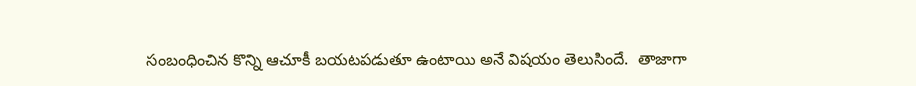సంబంధించిన కొన్ని ఆచూకీ బయటపడుతూ ఉంటాయి అనే విషయం తెలుసిందే.  తాజాగా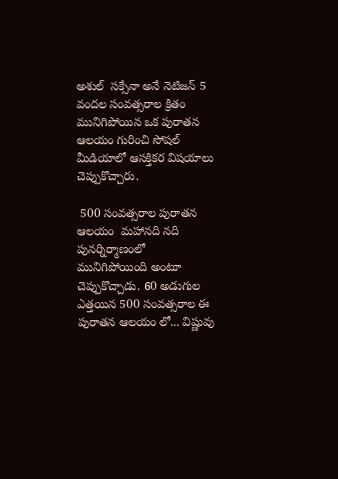అశుల్  సక్సేనా అనే నెటిజన్ 5 వందల సంవత్సరాల క్రితం  మునిగిపోయిన ఒక పురాతన  ఆలయం గురించి సోషల్ మీడియాలో ఆసక్తికర విషయాలు చెప్పుకొచ్చారు.

 500 సంవత్సరాల పురాతన ఆలయం  మహానది నది పునర్నిర్మాణంలో మునిగిపోయింది అంటూ చెప్పుకొచ్చాడు. 60 అడుగుల ఎత్తయిన 500 సంవత్సరాల ఈ పురాతన ఆలయం లో... విష్ణువు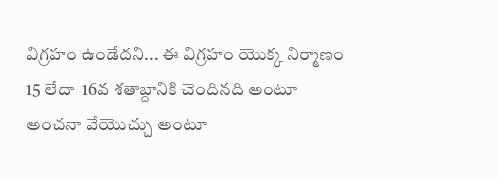విగ్రహం ఉండేదని... ఈ విగ్రహం యొక్క నిర్మాణం 15 లేదా  16వ శతాబ్దానికి చెందినది అంటూ అంచనా వేయొచ్చు అంటూ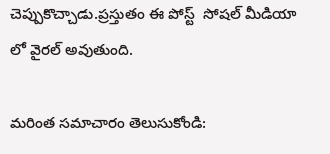చెప్పుకొచ్చాడు.ప్రస్తుతం ఈ పోస్ట్  సోషల్ మీడియా లో వైరల్ అవుతుంది.

మరింత సమాచారం తెలుసుకోండి: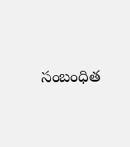సంబంధిత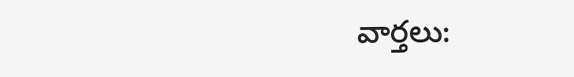వార్తలు: